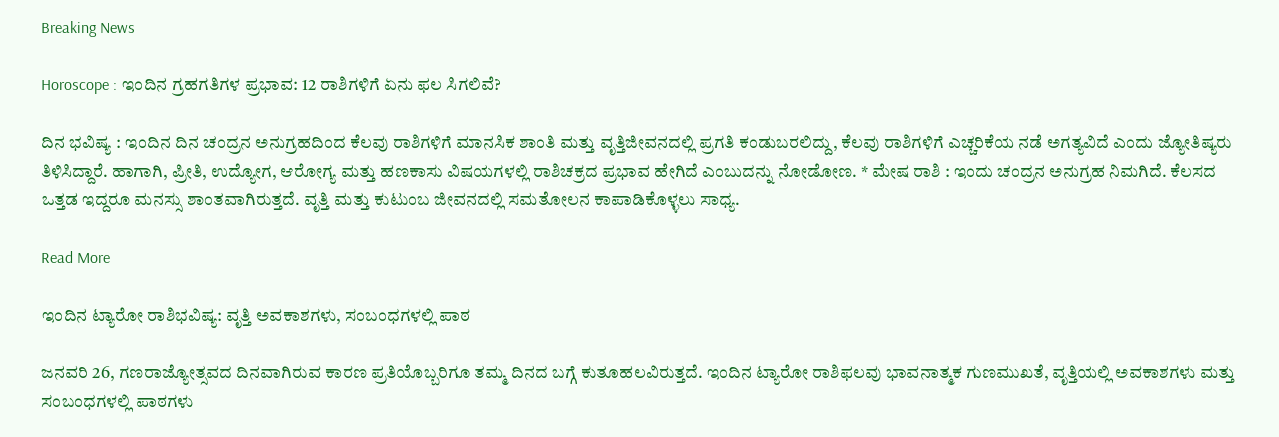Breaking News

Horoscope : ಇಂದಿನ ಗ್ರಹಗತಿಗಳ ಪ್ರಭಾವ: 12 ರಾಶಿಗಳಿಗೆ ಏನು ಫಲ ಸಿಗಲಿವೆ?

ದಿನ ಭವಿಷ್ಯ : ಇಂದಿನ ದಿನ ಚಂದ್ರನ ಅನುಗ್ರಹದಿಂದ ಕೆಲವು ರಾಶಿಗಳಿಗೆ ಮಾನಸಿಕ ಶಾಂತಿ ಮತ್ತು ವೃತ್ತಿಜೀವನದಲ್ಲಿ ಪ್ರಗತಿ ಕಂಡುಬರಲಿದ್ದು, ಕೆಲವು ರಾಶಿಗಳಿಗೆ ಎಚ್ಚರಿಕೆಯ ನಡೆ ಅಗತ್ಯವಿದೆ ಎಂದು ಜ್ಯೋತಿಷ್ಯರು ತಿಳಿಸಿದ್ದಾರೆ. ಹಾಗಾಗಿ, ಪ್ರೀತಿ, ಉದ್ಯೋಗ, ಆರೋಗ್ಯ ಮತ್ತು ಹಣಕಾಸು ವಿಷಯಗಳಲ್ಲಿ ರಾಶಿಚಕ್ರದ ಪ್ರಭಾವ ಹೇಗಿದೆ ಎಂಬುದನ್ನು ನೋಡೋಣ. * ಮೇಷ ರಾಶಿ : ಇಂದು ಚಂದ್ರನ ಅನುಗ್ರಹ ನಿಮಗಿದೆ. ಕೆಲಸದ ಒತ್ತಡ ಇದ್ದರೂ ಮನಸ್ಸು ಶಾಂತವಾಗಿರುತ್ತದೆ. ವೃತ್ತಿ ಮತ್ತು ಕುಟುಂಬ ಜೀವನದಲ್ಲಿ ಸಮತೋಲನ ಕಾಪಾಡಿಕೊಳ್ಳಲು ಸಾಧ್ಯ.

Read More

ಇಂದಿನ ಟ್ಯಾರೋ ರಾಶಿಭವಿಷ್ಯ: ವೃತ್ತಿ ಅವಕಾಶಗಳು, ಸಂಬಂಧಗಳಲ್ಲಿ ಪಾಠ

ಜನವರಿ 26, ಗಣರಾಜ್ಯೋತ್ಸವದ ದಿನವಾಗಿರುವ ಕಾರಣ ಪ್ರತಿಯೊಬ್ಬರಿಗೂ ತಮ್ಮ ದಿನದ ಬಗ್ಗೆ ಕುತೂಹಲವಿರುತ್ತದೆ. ಇಂದಿನ ಟ್ಯಾರೋ ರಾಶಿಫಲವು ಭಾವನಾತ್ಮಕ ಗುಣಮುಖತೆ, ವೃತ್ತಿಯಲ್ಲಿ ಅವಕಾಶಗಳು ಮತ್ತು ಸಂಬಂಧಗಳಲ್ಲಿ ಪಾಠಗಳು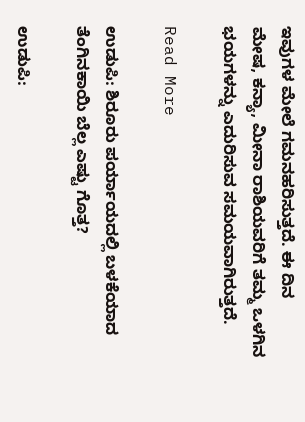ಇವುಗಳ ಮೇಲೆ ಗಮನಹರಿಸುತ್ತದೆ. ಈ ದಿನ
ಮೇಷ, ಕನ್ಯಾ, ಮೀನಾ ರಾಶಿಯವರಿಗೆ ತಮ್ಮ ಒಳಗಿನ ಭಯಗಳನ್ನು ಎದುರಿಸುವ ಸಮಯವಾಗಿರುತ್ತದೆ.

Read More

ಉಡುಪಿ: ಶಿರೂರು ಪರ್ಯಾಯದಲ್ಲಿ ಬಳಕೆಯಾದ ತೆಂಗಿನಕಾಯಿ ಬೆಲ್ಲ ಎಷ್ಟು ಗೊತ್ತ?

ಉಡುಪಿ: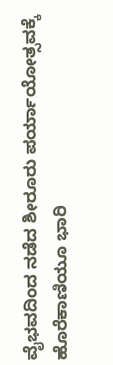ವೈಭವದಿಂದ ನಡೆದ ಶೀರೂರು ಪರ್ಯಾಯೋತ್ಸವಕ್ಕೆ ಹೊರೆಕಾಣಿಯೂ ಭಾರಿ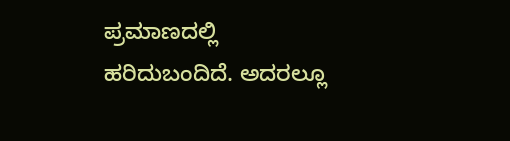ಪ್ರಮಾಣದಲ್ಲಿ ಹರಿದುಬಂದಿದೆ. ಅದರಲ್ಲೂ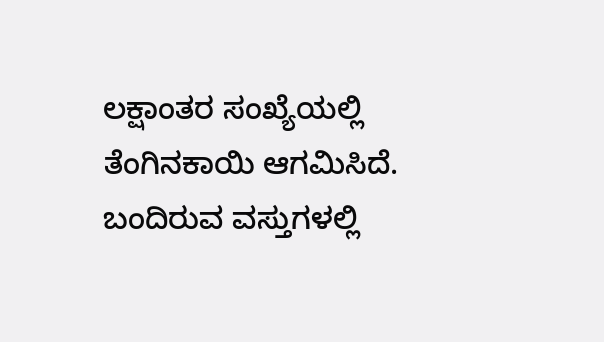ಲಕ್ಷಾಂತರ ಸಂಖ್ಯೆಯಲ್ಲಿ ತೆಂಗಿನಕಾಯಿ ಆಗಮಿಸಿದೆ. ಬಂದಿರುವ ವಸ್ತುಗಳಲ್ಲಿ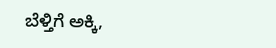ಬೆಳ್ತಿಗೆ ಅಕ್ಕಿ,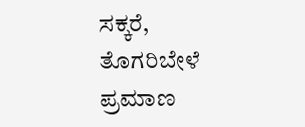ಸಕ್ಕರೆ, ತೊಗರಿಬೇಳೆ ಪ್ರಮಾಣ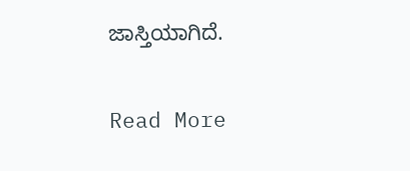ಜಾಸ್ತಿಯಾಗಿದೆ.

Read More